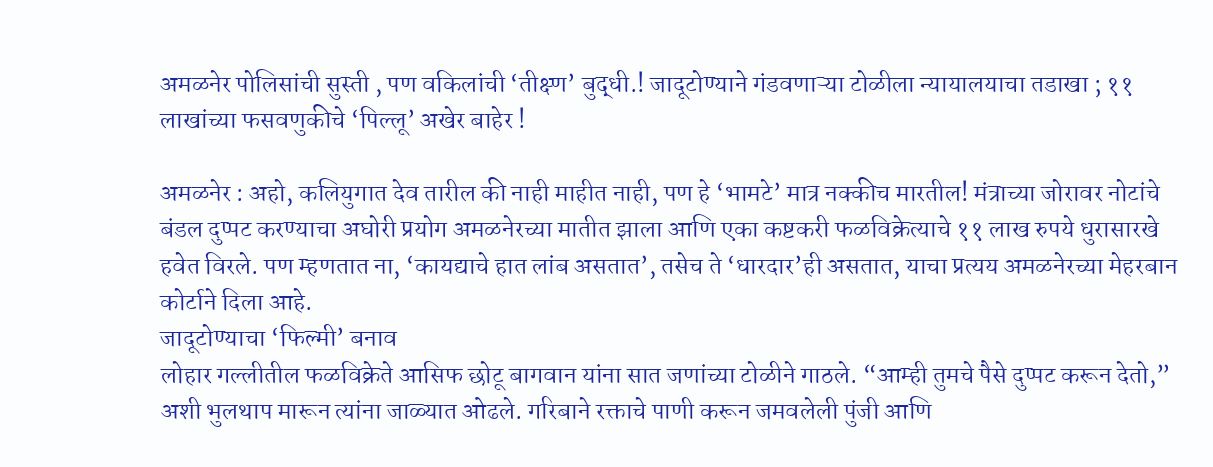अमळनेर पोलिसांची सुस्ती , पण वकिलांची ‘तीक्ष्ण’ बुद्धी.! जादूटोण्याने गंडवणाऱ्या टोळीला न्यायालयाचा तडाखा ; ११ लाखांच्या फसवणुकीचे ‘पिल्लू’ अखेर बाहेर !

अमळनेर : अहो, कलियुगात देव तारील की नाही माहीत नाही, पण हे ‘भामटे’ मात्र नक्कीच मारतील! मंत्राच्या जोरावर नोटांचे बंडल दुप्पट करण्याचा अघोरी प्रयोग अमळनेरच्या मातीत झाला आणि एका कष्टकरी फळविक्रेत्याचे ११ लाख रुपये धुरासारखे हवेत विरले. पण म्हणतात ना, ‘कायद्याचे हात लांब असतात’, तसेच ते ‘धारदार’ही असतात, याचा प्रत्यय अमळनेरच्या मेहरबान कोर्टाने दिला आहे.
जादूटोण्याचा ‘फिल्मी’ बनाव
लोहार गल्लीतील फळविक्रेते आसिफ छोटू बागवान यांना सात जणांच्या टोळीने गाठले. “आम्ही तुमचे पैसे दुप्पट करून देतो,” अशी भुलथाप मारून त्यांना जाळ्यात ओढले. गरिबाने रक्ताचे पाणी करून जमवलेली पुंजी आणि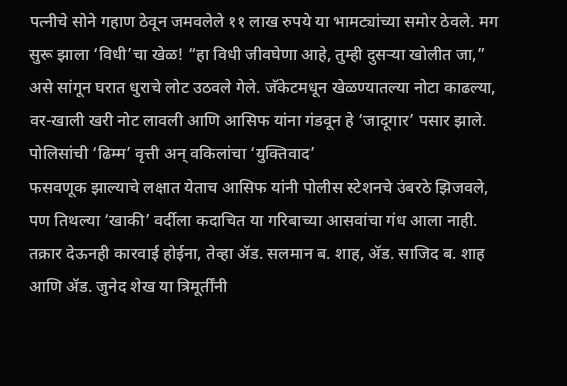पत्नीचे सोने गहाण ठेवून जमवलेले ११ लाख रुपये या भामट्यांच्या समोर ठेवले. मग सुरू झाला ‘विधी’चा खेळ! “हा विधी जीवघेणा आहे, तुम्ही दुसऱ्या खोलीत जा,” असे सांगून घरात धुराचे लोट उठवले गेले. जॅकेटमधून खेळण्यातल्या नोटा काढल्या, वर-खाली खरी नोट लावली आणि आसिफ यांना गंडवून हे ‘जादूगार’ पसार झाले.
पोलिसांची ‘ढिम्म’ वृत्ती अन् वकिलांचा ‘युक्तिवाद’
फसवणूक झाल्याचे लक्षात येताच आसिफ यांनी पोलीस स्टेशनचे उंबरठे झिजवले, पण तिथल्या ‘खाकी’ वर्दीला कदाचित या गरिबाच्या आसवांचा गंध आला नाही. तक्रार देऊनही कारवाई होईना, तेव्हा ॲड. सलमान ब. शाह, ॲड. साजिद ब. शाह आणि ॲड. जुनेद शेख या त्रिमूर्तींनी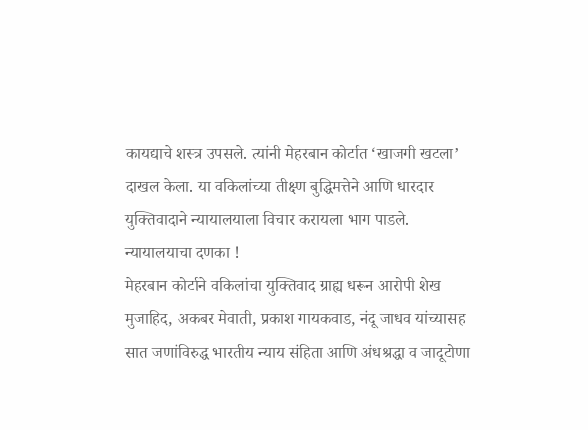कायद्याचे शस्त्र उपसले. त्यांनी मेहरबान कोर्टात ‘खाजगी खटला’ दाखल केला. या वकिलांच्या तीक्ष्ण बुद्धिमत्तेने आणि धारदार युक्तिवादाने न्यायालयाला विचार करायला भाग पाडले.
न्यायालयाचा दणका !
मेहरबान कोर्टाने वकिलांचा युक्तिवाद ग्राह्य धरून आरोपी शेख मुजाहिद, अकबर मेवाती, प्रकाश गायकवाड, नंदू जाधव यांच्यासह सात जणांविरुद्ध भारतीय न्याय संहिता आणि अंधश्रद्धा व जादूटोणा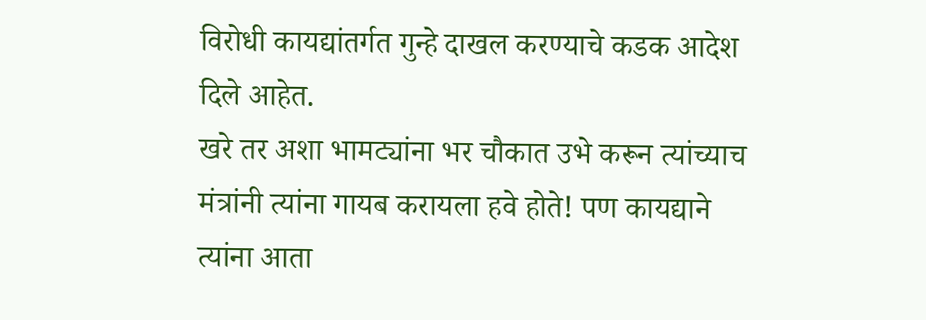विरोधी कायद्यांतर्गत गुन्हे दाखल करण्याचे कडक आदेश दिले आहेत.
खरे तर अशा भामट्यांना भर चौकात उभे करून त्यांच्याच मंत्रांनी त्यांना गायब करायला हवे होते! पण कायद्याने त्यांना आता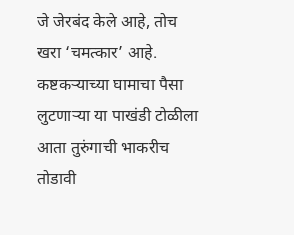जे जेरबंद केले आहे, तोच खरा ‘चमत्कार’ आहे. कष्टकऱ्याच्या घामाचा पैसा लुटणाऱ्या या पाखंडी टोळीला आता तुरुंगाची भाकरीच तोडावी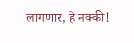लागणार, हे नक्की!